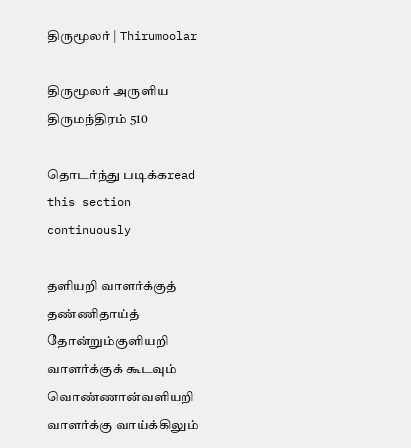திருமூலர் | Thirumoolar

திருமூலர் அருளிய
திருமந்திரம் 510

தொடர்ந்து படிக்கread this section continuously

தளியறி வாளர்க்குத் தண்ணிதாய்த் தோன்றும்குளியறி வாளர்க்குக் கூடவும் வொண்ணான்வளியறி வாளர்க்கு வாய்க்கிலும்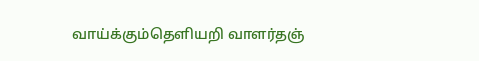வாய்க்கும்தெளியறி வாளர்தஞ்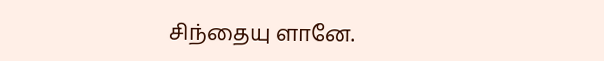சிந்தையு ளானே.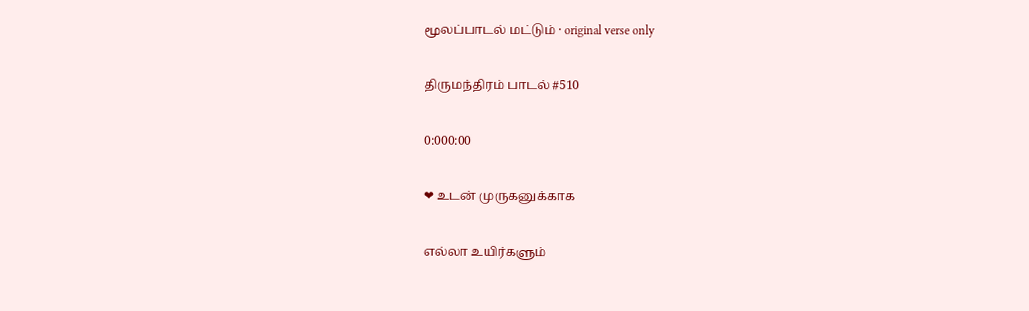மூலப்பாடல் மட்டும் · original verse only

திருமந்திரம் பாடல் #510

0:000:00

❤ உடன் முருகனுக்காக

எல்லா உயிர்களும்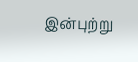இன்புற்று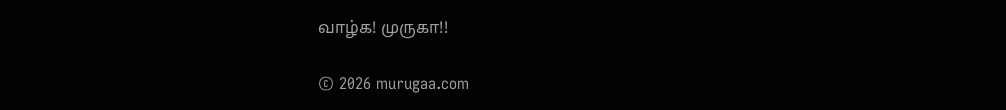வாழ்க! முருகா!!

© 2026 murugaa.com